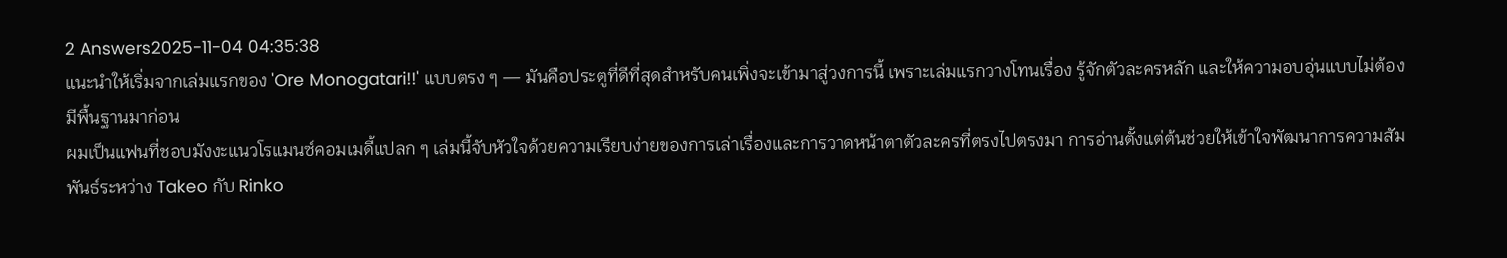2 Answers2025-11-04 04:35:38
แนะนำให้เริ่มจากเล่มแรกของ 'Ore Monogatari!!' แบบตรง ๆ — มันคือประตูที่ดีที่สุดสำหรับคนเพิ่งจะเข้ามาสู่วงการนี้ เพราะเล่มแรกวางโทนเรื่อง รู้จักตัวละครหลัก และให้ความอบอุ่นแบบไม่ต้องมีพื้นฐานมาก่อน
ผมเป็นแฟนที่ชอบมังงะแนวโรแมนซ์คอมเมดี้แปลก ๆ เล่มนี้จับหัวใจด้วยความเรียบง่ายของการเล่าเรื่องและการวาดหน้าตาตัวละครที่ตรงไปตรงมา การอ่านตั้งแต่ต้นช่วยให้เข้าใจพัฒนาการความสัมพันธ์ระหว่าง Takeo กับ Rinko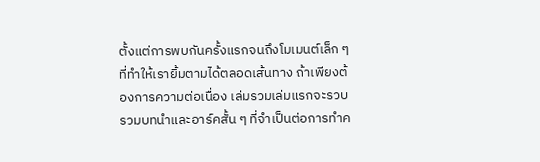ตั้งแต่การพบกันครั้งแรกจนถึงโมเมนต์เล็ก ๆ ที่ทำให้เรายิ้มตามได้ตลอดเส้นทาง ถ้าเพียงต้องการความต่อเนื่อง เล่มรวมเล่มแรกจะรวบรวมบทนำและอาร์คสั้น ๆ ที่จำเป็นต่อการทำค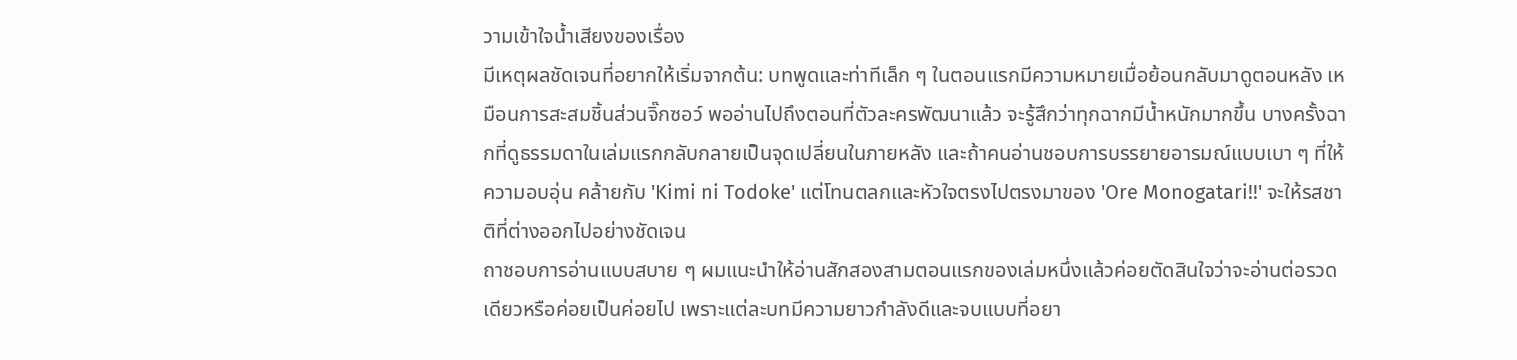วามเข้าใจน้ำเสียงของเรื่อง
มีเหตุผลชัดเจนที่อยากให้เริ่มจากต้น: บทพูดและท่าทีเล็ก ๆ ในตอนแรกมีความหมายเมื่อย้อนกลับมาดูตอนหลัง เหมือนการสะสมชิ้นส่วนจิ๊กซอว์ พออ่านไปถึงตอนที่ตัวละครพัฒนาแล้ว จะรู้สึกว่าทุกฉากมีน้ำหนักมากขึ้น บางครั้งฉากที่ดูธรรมดาในเล่มแรกกลับกลายเป็นจุดเปลี่ยนในภายหลัง และถ้าคนอ่านชอบการบรรยายอารมณ์แบบเบา ๆ ที่ให้ความอบอุ่น คล้ายกับ 'Kimi ni Todoke' แต่โทนตลกและหัวใจตรงไปตรงมาของ 'Ore Monogatari!!' จะให้รสชาติที่ต่างออกไปอย่างชัดเจน
ถาชอบการอ่านแบบสบาย ๆ ผมแนะนำให้อ่านสักสองสามตอนแรกของเล่มหนึ่งแล้วค่อยตัดสินใจว่าจะอ่านต่อรวดเดียวหรือค่อยเป็นค่อยไป เพราะแต่ละบทมีความยาวกำลังดีและจบแบบที่อยา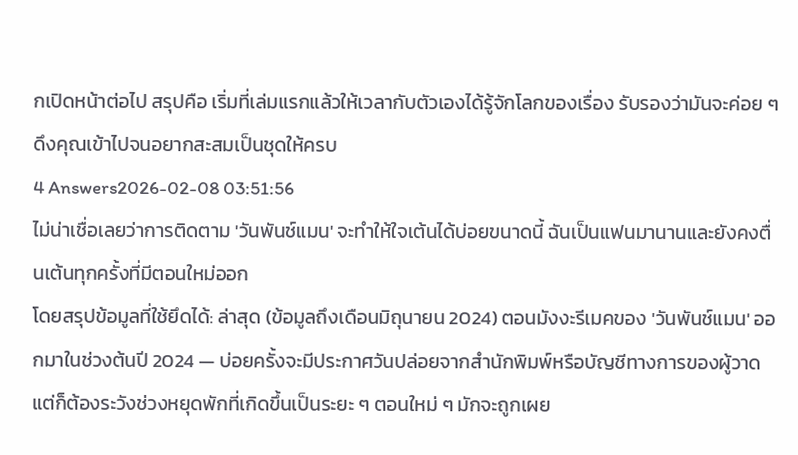กเปิดหน้าต่อไป สรุปคือ เริ่มที่เล่มแรกแล้วให้เวลากับตัวเองได้รู้จักโลกของเรื่อง รับรองว่ามันจะค่อย ๆ ดึงคุณเข้าไปจนอยากสะสมเป็นชุดให้ครบ
4 Answers2026-02-08 03:51:56
ไม่น่าเชื่อเลยว่าการติดตาม 'วันพันช์แมน' จะทำให้ใจเต้นได้บ่อยขนาดนี้ ฉันเป็นแฟนมานานและยังคงตื่นเต้นทุกครั้งที่มีตอนใหม่ออก
โดยสรุปข้อมูลที่ใช้ยึดได้: ล่าสุด (ข้อมูลถึงเดือนมิถุนายน 2024) ตอนมังงะรีเมคของ 'วันพันช์แมน' ออกมาในช่วงต้นปี 2024 — บ่อยครั้งจะมีประกาศวันปล่อยจากสำนักพิมพ์หรือบัญชีทางการของผู้วาด แต่ก็ต้องระวังช่วงหยุดพักที่เกิดขึ้นเป็นระยะ ๆ ตอนใหม่ ๆ มักจะถูกเผย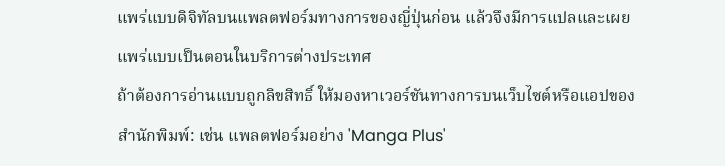แพร่แบบดิจิทัลบนแพลตฟอร์มทางการของญี่ปุ่นก่อน แล้วจึงมีการแปลและเผยแพร่แบบเป็นตอนในบริการต่างประเทศ
ถ้าต้องการอ่านแบบถูกลิขสิทธิ์ ให้มองหาเวอร์ชันทางการบนเว็บไซต์หรือแอปของสำนักพิมพ์: เช่น แพลตฟอร์มอย่าง 'Manga Plus'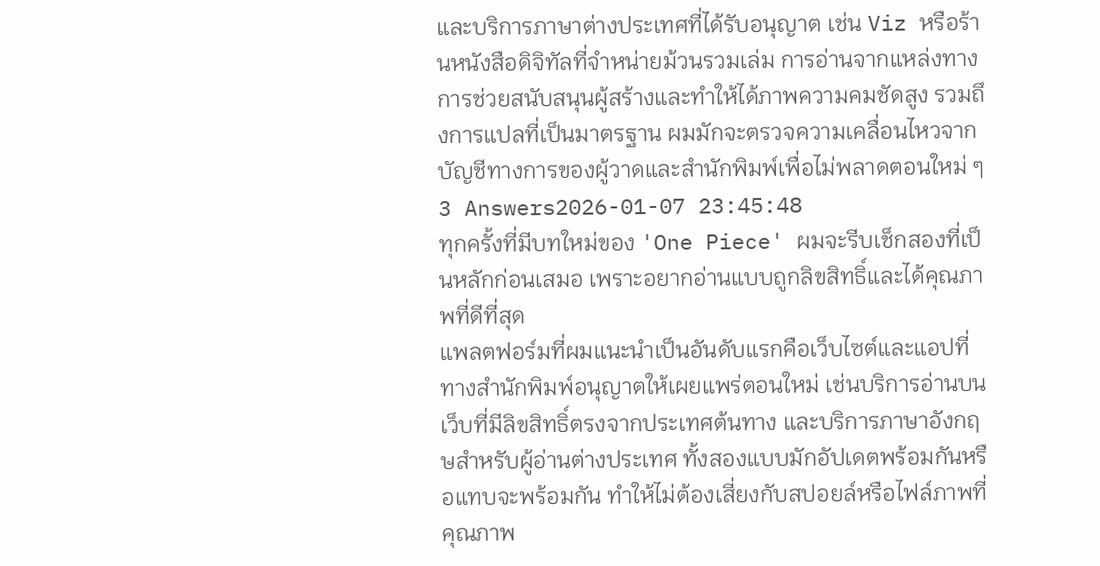และบริการภาษาต่างประเทศที่ได้รับอนุญาต เช่น Viz หรือร้านหนังสือดิจิทัลที่จำหน่ายม้วนรวมเล่ม การอ่านจากแหล่งทางการช่วยสนับสนุนผู้สร้างและทำให้ได้ภาพความคมชัดสูง รวมถึงการแปลที่เป็นมาตรฐาน ผมมักจะตรวจความเคลื่อนไหวจากบัญชีทางการของผู้วาดและสำนักพิมพ์เพื่อไม่พลาดตอนใหม่ ๆ
3 Answers2026-01-07 23:45:48
ทุกครั้งที่มีบทใหม่ของ 'One Piece' ผมจะรีบเช็กสองที่เป็นหลักก่อนเสมอ เพราะอยากอ่านแบบถูกลิขสิทธิ์และได้คุณภาพที่ดีที่สุด
แพลตฟอร์มที่ผมแนะนำเป็นอันดับแรกคือเว็บไซต์และแอปที่ทางสำนักพิมพ์อนุญาตให้เผยแพร่ตอนใหม่ เช่นบริการอ่านบนเว็บที่มีลิขสิทธิ์ตรงจากประเทศต้นทาง และบริการภาษาอังกฤษสำหรับผู้อ่านต่างประเทศ ทั้งสองแบบมักอัปเดตพร้อมกันหรือแทบจะพร้อมกัน ทำให้ไม่ต้องเสี่ยงกับสปอยล์หรือไฟล์ภาพที่คุณภาพ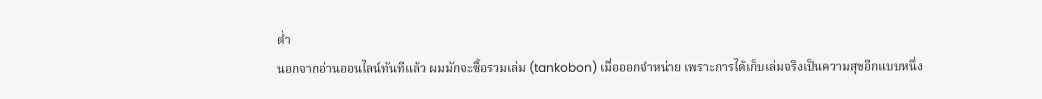ต่ำ
นอกจากอ่านออนไลน์ทันทีแล้ว ผมมักจะซื้อรวมเล่ม (tankobon) เมื่อออกจำหน่าย เพราะการได้เก็บเล่มจริงเป็นความสุขอีกแบบหนึ่ง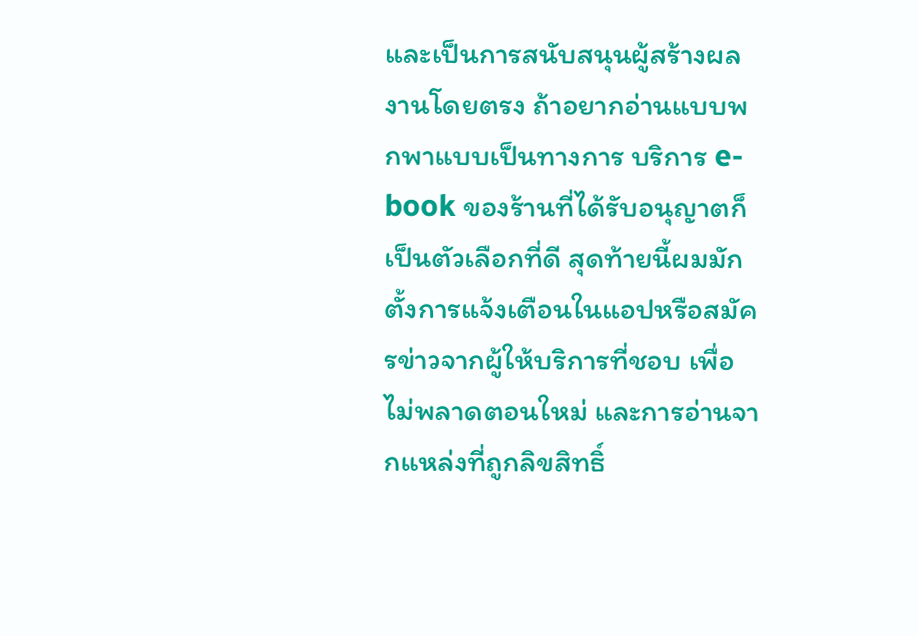และเป็นการสนับสนุนผู้สร้างผลงานโดยตรง ถ้าอยากอ่านแบบพกพาแบบเป็นทางการ บริการ e-book ของร้านที่ได้รับอนุญาตก็เป็นตัวเลือกที่ดี สุดท้ายนี้ผมมักตั้งการแจ้งเตือนในแอปหรือสมัครข่าวจากผู้ให้บริการที่ชอบ เพื่อไม่พลาดตอนใหม่ และการอ่านจากแหล่งที่ถูกลิขสิทธิ์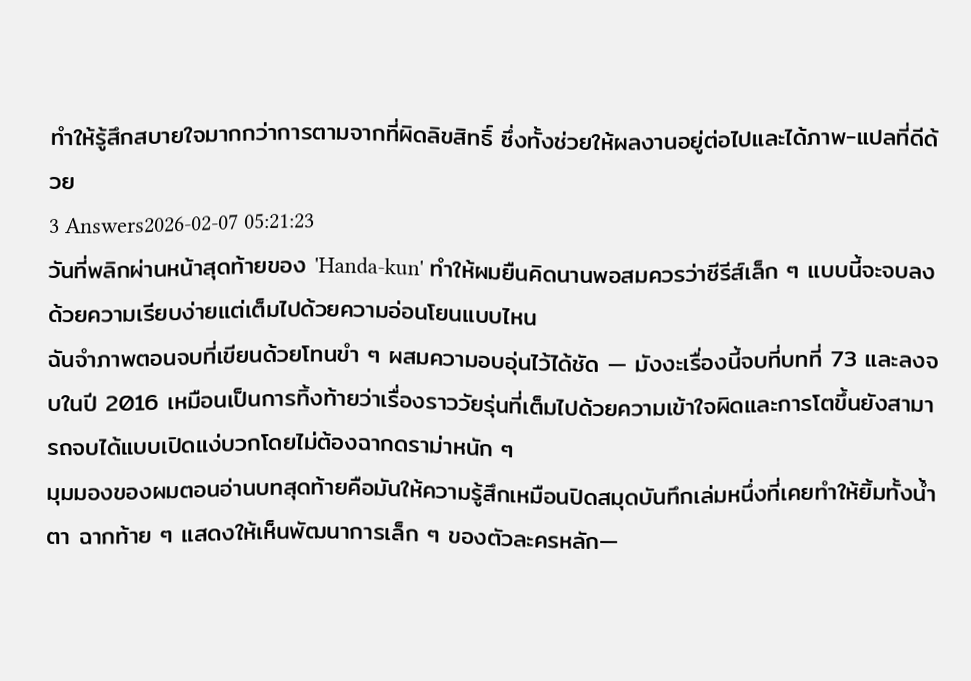ทำให้รู้สึกสบายใจมากกว่าการตามจากที่ผิดลิขสิทธิ์ ซึ่งทั้งช่วยให้ผลงานอยู่ต่อไปและได้ภาพ-แปลที่ดีด้วย
3 Answers2026-02-07 05:21:23
วันที่พลิกผ่านหน้าสุดท้ายของ 'Handa-kun' ทำให้ผมยืนคิดนานพอสมควรว่าซีรีส์เล็ก ๆ แบบนี้จะจบลงด้วยความเรียบง่ายแต่เต็มไปด้วยความอ่อนโยนแบบไหน
ฉันจำภาพตอนจบที่เขียนด้วยโทนขำ ๆ ผสมความอบอุ่นไว้ได้ชัด — มังงะเรื่องนี้จบที่บทที่ 73 และลงจบในปี 2016 เหมือนเป็นการทิ้งท้ายว่าเรื่องราววัยรุ่นที่เต็มไปด้วยความเข้าใจผิดและการโตขึ้นยังสามารถจบได้แบบเปิดแง่บวกโดยไม่ต้องฉากดราม่าหนัก ๆ
มุมมองของผมตอนอ่านบทสุดท้ายคือมันให้ความรู้สึกเหมือนปิดสมุดบันทึกเล่มหนึ่งที่เคยทำให้ยิ้มทั้งน้ำตา ฉากท้าย ๆ แสดงให้เห็นพัฒนาการเล็ก ๆ ของตัวละครหลัก—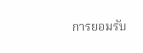การยอมรับ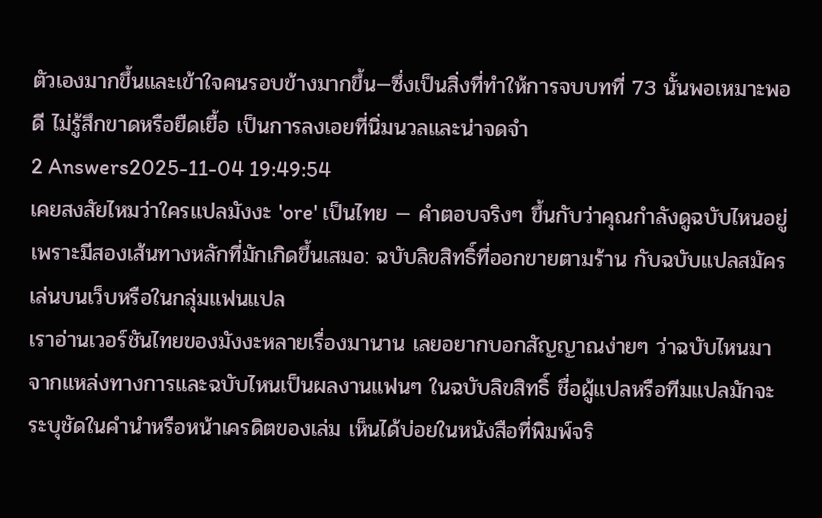ตัวเองมากขึ้นและเข้าใจคนรอบข้างมากขึ้น—ซึ่งเป็นสิ่งที่ทำให้การจบบทที่ 73 นั้นพอเหมาะพอดี ไม่รู้สึกขาดหรือยืดเยื้อ เป็นการลงเอยที่นิ่มนวลและน่าจดจำ
2 Answers2025-11-04 19:49:54
เคยสงสัยไหมว่าใครแปลมังงะ 'ore' เป็นไทย — คำตอบจริงๆ ขึ้นกับว่าคุณกำลังดูฉบับไหนอยู่ เพราะมีสองเส้นทางหลักที่มักเกิดขึ้นเสมอ: ฉบับลิขสิทธิ์ที่ออกขายตามร้าน กับฉบับแปลสมัครเล่นบนเว็บหรือในกลุ่มแฟนแปล
เราอ่านเวอร์ชันไทยของมังงะหลายเรื่องมานาน เลยอยากบอกสัญญาณง่ายๆ ว่าฉบับไหนมาจากแหล่งทางการและฉบับไหนเป็นผลงานแฟนๆ ในฉบับลิขสิทธิ์ ชื่อผู้แปลหรือทีมแปลมักจะระบุชัดในคำนำหรือหน้าเครดิตของเล่ม เห็นได้บ่อยในหนังสือที่พิมพ์จริ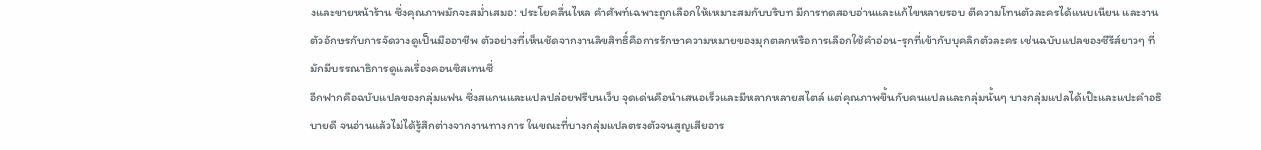งและขายหน้าร้าน ซึ่งคุณภาพมักจะสม่ำเสมอ: ประโยคลื่นไหล คำศัพท์เฉพาะถูกเลือกให้เหมาะสมกับบริบท มีการทดสอบอ่านและแก้ไขหลายรอบ ตีความโทนตัวละครได้แนบเนียน และงานตัวอักษรกับการจัดวางดูเป็นมืออาชีพ ตัวอย่างที่เห็นชัดจากงานลิขสิทธิ์คือการรักษาความหมายของมุกตลกหรือการเลือกใช้คำอ่อน-รุกที่เข้ากับบุคลิกตัวละคร เช่นฉบับแปลของซีรีส์ยาวๆ ที่มักมีบรรณาธิการดูแลเรื่องคอนซิสเทนซี่
อีกฟากคือฉบับแปลของกลุ่มแฟน ซึ่งสแกนและแปลปล่อยฟรีบนเว็บ จุดเด่นคือนำเสนอเร็วและมีหลากหลายสไตล์ แต่คุณภาพขึ้นกับคนแปลและกลุ่มนั้นๆ บางกลุ่มแปลได้เป๊ะและแปะคำอธิบายดี จนอ่านแล้วไม่ได้รู้สึกต่างจากงานทางการ ในขณะที่บางกลุ่มแปลตรงตัวจนสูญเสียอาร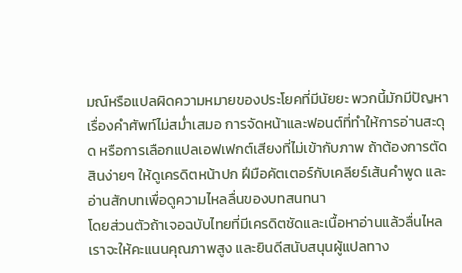มณ์หรือแปลผิดความหมายของประโยคที่มีนัยยะ พวกนี้มักมีปัญหาเรื่องคำศัพท์ไม่สม่ำเสมอ การจัดหน้าและฟอนต์ที่ทำให้การอ่านสะดุด หรือการเลือกแปลเอฟเฟกต์เสียงที่ไม่เข้ากับภาพ ถ้าต้องการตัดสินง่ายๆ ให้ดูเครดิตหน้าปก ฝีมือคัตเตอร์กับเคลียร์เส้นคำพูด และอ่านสักบทเพื่อดูความไหลลื่นของบทสนทนา
โดยส่วนตัวถ้าเจอฉบับไทยที่มีเครดิตชัดและเนื้อหาอ่านแล้วลื่นไหล เราจะให้คะแนนคุณภาพสูง และยินดีสนับสนุนผู้แปลทาง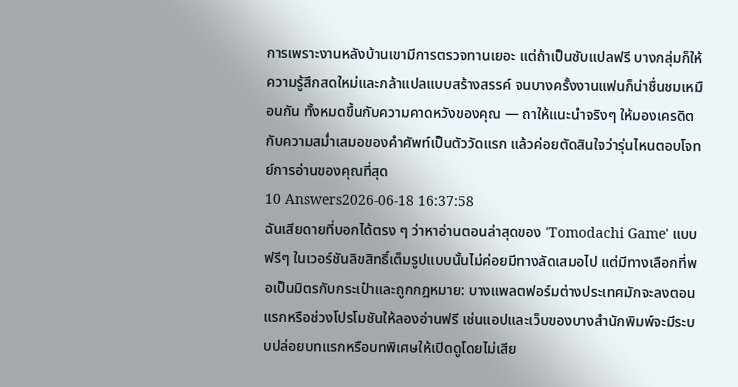การเพราะงานหลังบ้านเขามีการตรวจทานเยอะ แต่ถ้าเป็นซับแปลฟรี บางกลุ่มก็ให้ความรู้สึกสดใหม่และกล้าแปลแบบสร้างสรรค์ จนบางครั้งงานแฟนก็น่าชื่นชมเหมือนกัน ทั้งหมดขึ้นกับความคาดหวังของคุณ — ถาให้แนะนำจริงๆ ให้มองเครดิตกับความสม่ำเสมอของคำศัพท์เป็นตัววัดแรก แล้วค่อยตัดสินใจว่ารุ่นไหนตอบโจทย์การอ่านของคุณที่สุด
10 Answers2026-06-18 16:37:58
ฉันเสียดายที่บอกได้ตรง ๆ ว่าหาอ่านตอนล่าสุดของ 'Tomodachi Game' แบบฟรีๆ ในเวอร์ชันลิขสิทธิ์เต็มรูปแบบนั้นไม่ค่อยมีทางลัดเสมอไป แต่มีทางเลือกที่พอเป็นมิตรกับกระเป๋าและถูกกฎหมาย: บางแพลตฟอร์มต่างประเทศมักจะลงตอนแรกหรือช่วงโปรโมชันให้ลองอ่านฟรี เช่นแอปและเว็บของบางสำนักพิมพ์จะมีระบบปล่อยบทแรกหรือบทพิเศษให้เปิดดูโดยไม่เสีย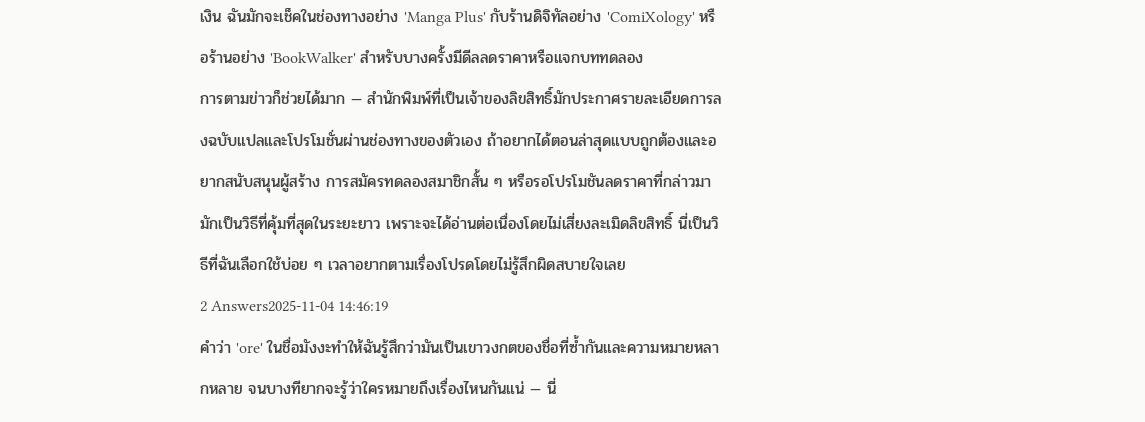เงิน ฉันมักจะเช็คในช่องทางอย่าง 'Manga Plus' กับร้านดิจิทัลอย่าง 'ComiXology' หรือร้านอย่าง 'BookWalker' สำหรับบางครั้งมีดีลลดราคาหรือแจกบททดลอง
การตามข่าวก็ช่วยได้มาก — สำนักพิมพ์ที่เป็นเจ้าของลิขสิทธิ์มักประกาศรายละเอียดการลงฉบับแปลและโปรโมชั่นผ่านช่องทางของตัวเอง ถ้าอยากได้ตอนล่าสุดแบบถูกต้องและอยากสนับสนุนผู้สร้าง การสมัครทดลองสมาชิกสั้น ๆ หรือรอโปรโมชันลดราคาที่กล่าวมามักเป็นวิธีที่คุ้มที่สุดในระยะยาว เพราะจะได้อ่านต่อเนื่องโดยไม่เสี่ยงละเมิดลิขสิทธิ์ นี่เป็นวิธีที่ฉันเลือกใช้บ่อย ๆ เวลาอยากตามเรื่องโปรดโดยไม่รู้สึกผิดสบายใจเลย
2 Answers2025-11-04 14:46:19
คำว่า 'ore' ในชื่อมังงะทำให้ฉันรู้สึกว่ามันเป็นเขาวงกตของชื่อที่ซ้ำกันและความหมายหลากหลาย จนบางทียากจะรู้ว่าใครหมายถึงเรื่องไหนกันแน่ — นี่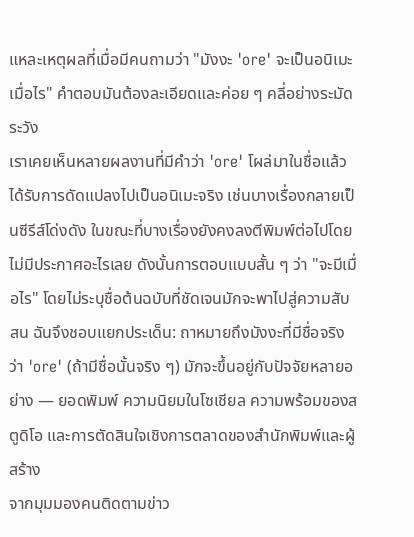แหละเหตุผลที่เมื่อมีคนถามว่า "มังงะ 'ore' จะเป็นอนิเมะเมื่อไร" คำตอบมันต้องละเอียดและค่อย ๆ คลี่อย่างระมัดระวัง
เราเคยเห็นหลายผลงานที่มีคำว่า 'ore' โผล่มาในชื่อแล้วได้รับการดัดแปลงไปเป็นอนิเมะจริง เช่นบางเรื่องกลายเป็นซีรีส์โด่งดัง ในขณะที่บางเรื่องยังคงลงตีพิมพ์ต่อไปโดยไม่มีประกาศอะไรเลย ดังนั้นการตอบแบบสั้น ๆ ว่า "จะมีเมื่อไร" โดยไม่ระบุชื่อต้นฉบับที่ชัดเจนมักจะพาไปสู่ความสับสน ฉันจึงชอบแยกประเด็น: ถาหมายถึงมังงะที่มีชื่อจริงว่า 'ore' (ถ้ามีชื่อนั้นจริง ๆ) มักจะขึ้นอยู่กับปัจจัยหลายอย่าง — ยอดพิมพ์ ความนิยมในโซเชียล ความพร้อมของสตูดิโอ และการตัดสินใจเชิงการตลาดของสำนักพิมพ์และผู้สร้าง
จากมุมมองคนติดตามข่าว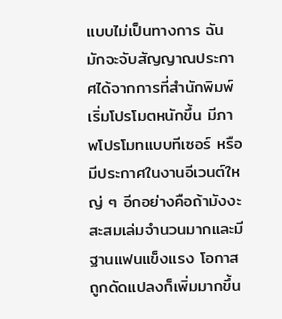แบบไม่เป็นทางการ ฉันมักจะจับสัญญาณประกาศได้จากการที่สำนักพิมพ์เริ่มโปรโมตหนักขึ้น มีภาพโปรโมทแบบทีเซอร์ หรือมีประกาศในงานอีเวนต์ใหญ่ ๆ อีกอย่างคือถ้ามังงะสะสมเล่มจำนวนมากและมีฐานแฟนแข็งแรง โอกาสถูกดัดแปลงก็เพิ่มมากขึ้น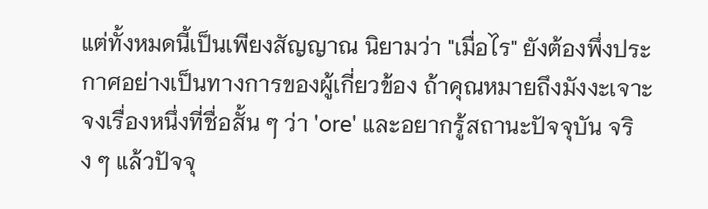แต่ทั้งหมดนี้เป็นเพียงสัญญาณ นิยามว่า "เมื่อไร" ยังต้องพึ่งประกาศอย่างเป็นทางการของผู้เกี่ยวข้อง ถ้าคุณหมายถึงมังงะเจาะจงเรื่องหนึ่งที่ชื่อสั้น ๆ ว่า 'ore' และอยากรู้สถานะปัจจุบัน จริง ๆ แล้วปัจจุ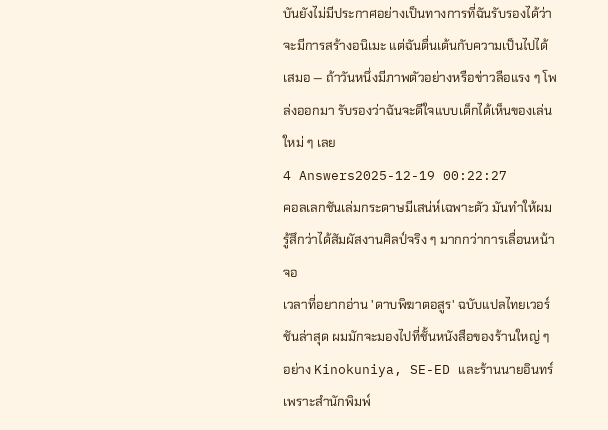บันยังไม่มีประกาศอย่างเป็นทางการที่ฉันรับรองได้ว่าจะมีการสร้างอนิเมะ แต่ฉันตื่นเต้นกับความเป็นไปได้เสมอ — ถ้าวันหนึ่งมีภาพตัวอย่างหรือข่าวลือแรง ๆ โพล่งออกมา รับรองว่าฉันจะดีใจแบบเด็กได้เห็นของเล่นใหม่ ๆ เลย
4 Answers2025-12-19 00:22:27
คอลเลกชันเล่มกระดาษมีเสน่ห์เฉพาะตัว มันทำให้ผมรู้สึกว่าได้สัมผัสงานศิลป์จริง ๆ มากกว่าการเลื่อนหน้าจอ
เวลาที่อยากอ่าน 'ดาบพิฆาตอสูร' ฉบับแปลไทยเวอร์ชันล่าสุด ผมมักจะมองไปที่ชั้นหนังสือของร้านใหญ่ ๆ อย่าง Kinokuniya, SE-ED และร้านนายอินทร์ เพราะสำนักพิมพ์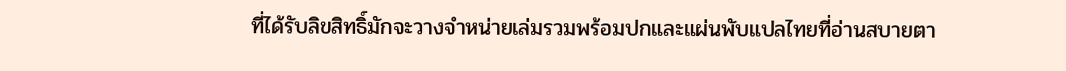ที่ได้รับลิขสิทธิ์มักจะวางจำหน่ายเล่มรวมพร้อมปกและแผ่นพับแปลไทยที่อ่านสบายตา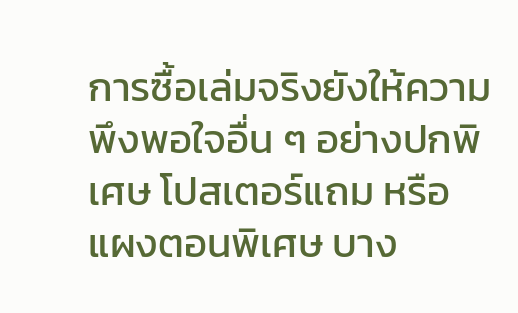การซื้อเล่มจริงยังให้ความพึงพอใจอื่น ๆ อย่างปกพิเศษ โปสเตอร์แถม หรือแผงตอนพิเศษ บาง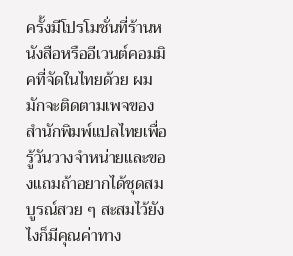ครั้งมีโปรโมชั่นที่ร้านหนังสือหรืออีเวนต์คอมมิคที่จัดในไทยด้วย ผมมักจะติดตามเพจของสำนักพิมพ์แปลไทยเพื่อรู้วันวางจำหน่ายและของแถมถ้าอยากได้ชุดสมบูรณ์สวย ๆ สะสมไว้ยังไงก็มีคุณค่าทาง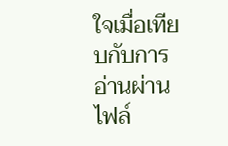ใจเมื่อเทียบกับการอ่านผ่านไฟล์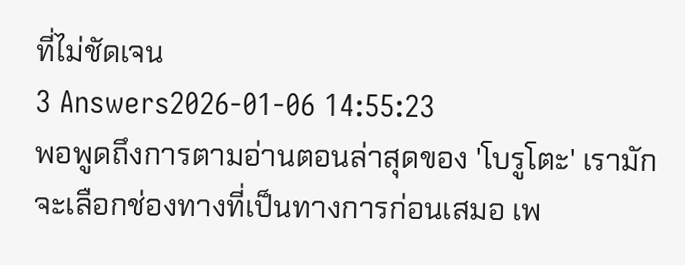ที่ไม่ชัดเจน
3 Answers2026-01-06 14:55:23
พอพูดถึงการตามอ่านตอนล่าสุดของ 'โบรูโตะ' เรามักจะเลือกช่องทางที่เป็นทางการก่อนเสมอ เพ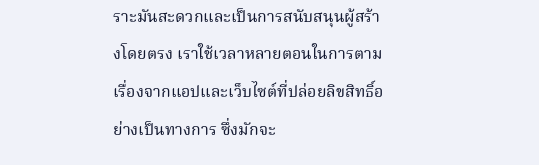ราะมันสะดวกและเป็นการสนับสนุนผู้สร้างโดยตรง เราใช้เวลาหลายตอนในการตามเรื่องจากแอปและเว็บไซต์ที่ปล่อยลิขสิทธิ์อย่างเป็นทางการ ซึ่งมักจะ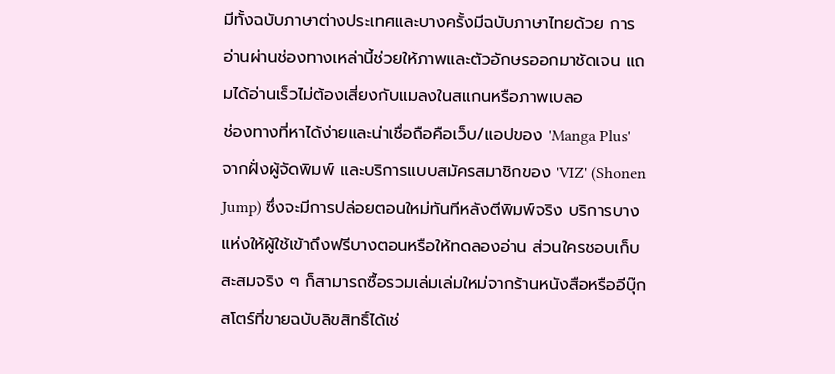มีทั้งฉบับภาษาต่างประเทศและบางครั้งมีฉบับภาษาไทยด้วย การอ่านผ่านช่องทางเหล่านี้ช่วยให้ภาพและตัวอักษรออกมาชัดเจน แถมได้อ่านเร็วไม่ต้องเสี่ยงกับแมลงในสแกนหรือภาพเบลอ
ช่องทางที่หาได้ง่ายและน่าเชื่อถือคือเว็บ/แอปของ 'Manga Plus' จากฝั่งผู้จัดพิมพ์ และบริการแบบสมัครสมาชิกของ 'VIZ' (Shonen Jump) ซึ่งจะมีการปล่อยตอนใหม่ทันทีหลังตีพิมพ์จริง บริการบางแห่งให้ผู้ใช้เข้าถึงฟรีบางตอนหรือให้ทดลองอ่าน ส่วนใครชอบเก็บสะสมจริง ๆ ก็สามารถซื้อรวมเล่มเล่มใหม่จากร้านหนังสือหรืออีบุ๊กสโตร์ที่ขายฉบับลิขสิทธิ์ได้เช่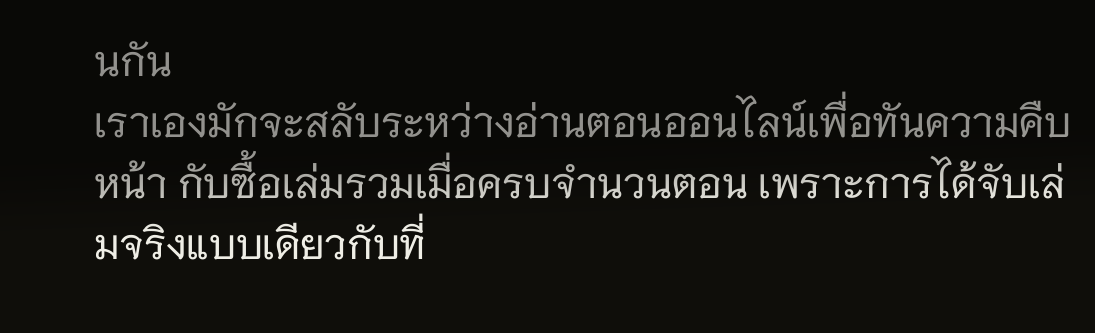นกัน
เราเองมักจะสลับระหว่างอ่านตอนออนไลน์เพื่อทันความคืบหน้า กับซื้อเล่มรวมเมื่อครบจำนวนตอน เพราะการได้จับเล่มจริงแบบเดียวกับที่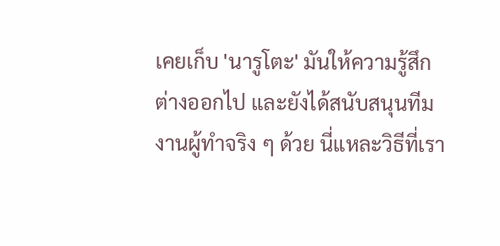เคยเก็บ 'นารูโตะ' มันให้ความรู้สึกต่างออกไป และยังได้สนับสนุนทีมงานผู้ทำจริง ๆ ด้วย นี่แหละวิธีที่เรา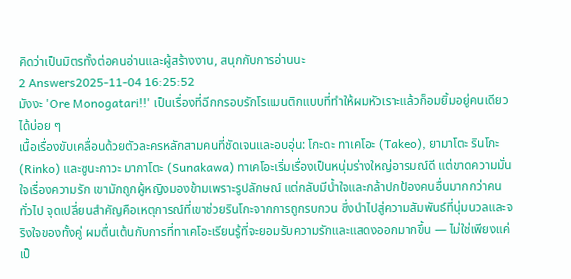คิดว่าเป็นมิตรทั้งต่อคนอ่านและผู้สร้างงาน, สนุกกับการอ่านนะ
2 Answers2025-11-04 16:25:52
มังงะ 'Ore Monogatari!!' เป็นเรื่องที่ฉีกกรอบรักโรแมนติกแบบที่ทำให้ผมหัวเราะแล้วก็อมยิ้มอยู่คนเดียวได้บ่อย ๆ
เนื้อเรื่องขับเคลื่อนด้วยตัวละครหลักสามคนที่ชัดเจนและอบอุ่น: โกะดะ ทาเคโอะ (Takeo), ยามาโตะ รินโกะ (Rinko) และซูนะกาวะ มากาโตะ (Sunakawa) ทาเคโอะเริ่มเรื่องเป็นหนุ่มร่างใหญ่อารมณ์ดี แต่ขาดความมั่นใจเรื่องความรัก เขามักถูกผู้หญิงมองข้ามเพราะรูปลักษณ์ แต่กลับมีน้ำใจและกล้าปกป้องคนอื่นมากกว่าคนทั่วไป จุดเปลี่ยนสำคัญคือเหตุการณ์ที่เขาช่วยรินโกะจากการถูกรบกวน ซึ่งนำไปสู่ความสัมพันธ์ที่นุ่มนวลและจริงใจของทั้งคู่ ผมตื่นเต้นกับการที่ทาเคโอะเรียนรู้ที่จะยอมรับความรักและแสดงออกมากขึ้น — ไม่ใช่เพียงแค่เป็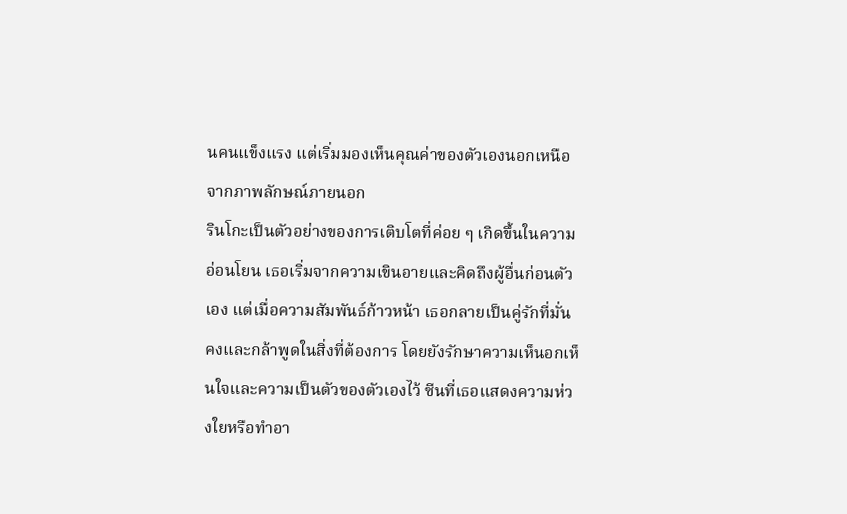นคนแข็งแรง แต่เริ่มมองเห็นคุณค่าของตัวเองนอกเหนือจากภาพลักษณ์ภายนอก
รินโกะเป็นตัวอย่างของการเติบโตที่ค่อย ๆ เกิดขึ้นในความอ่อนโยน เธอเริ่มจากความเขินอายและคิดถึงผู้อื่นก่อนตัวเอง แต่เมื่อความสัมพันธ์ก้าวหน้า เธอกลายเป็นคู่รักที่มั่นคงและกล้าพูดในสิ่งที่ต้องการ โดยยังรักษาความเห็นอกเห็นใจและความเป็นตัวของตัวเองไว้ ซีนที่เธอแสดงความห่วงใยหรือทำอา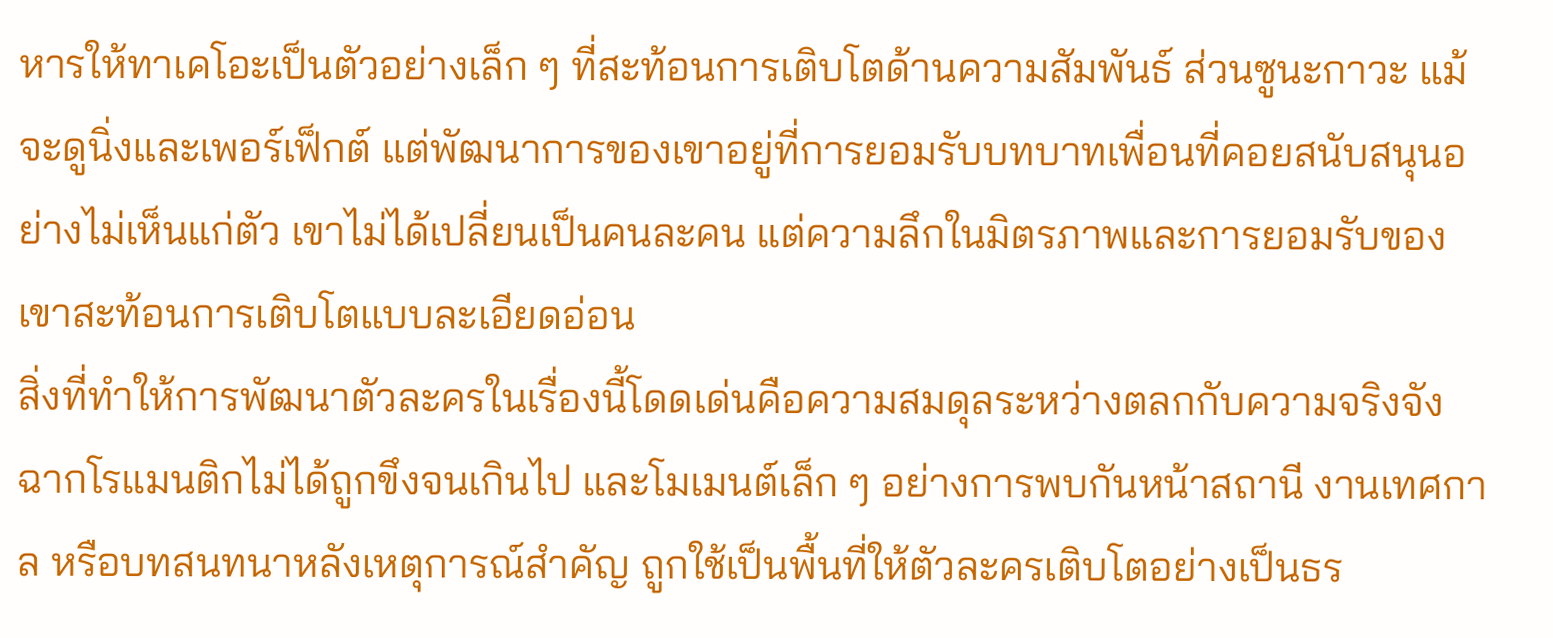หารให้ทาเคโอะเป็นตัวอย่างเล็ก ๆ ที่สะท้อนการเติบโตด้านความสัมพันธ์ ส่วนซูนะกาวะ แม้จะดูนิ่งและเพอร์เฟ็กต์ แต่พัฒนาการของเขาอยู่ที่การยอมรับบทบาทเพื่อนที่คอยสนับสนุนอย่างไม่เห็นแก่ตัว เขาไม่ได้เปลี่ยนเป็นคนละคน แต่ความลึกในมิตรภาพและการยอมรับของเขาสะท้อนการเติบโตแบบละเอียดอ่อน
สิ่งที่ทำให้การพัฒนาตัวละครในเรื่องนี้โดดเด่นคือความสมดุลระหว่างตลกกับความจริงจัง ฉากโรแมนติกไม่ได้ถูกขึงจนเกินไป และโมเมนต์เล็ก ๆ อย่างการพบกันหน้าสถานี งานเทศกาล หรือบทสนทนาหลังเหตุการณ์สำคัญ ถูกใช้เป็นพื้นที่ให้ตัวละครเติบโตอย่างเป็นธร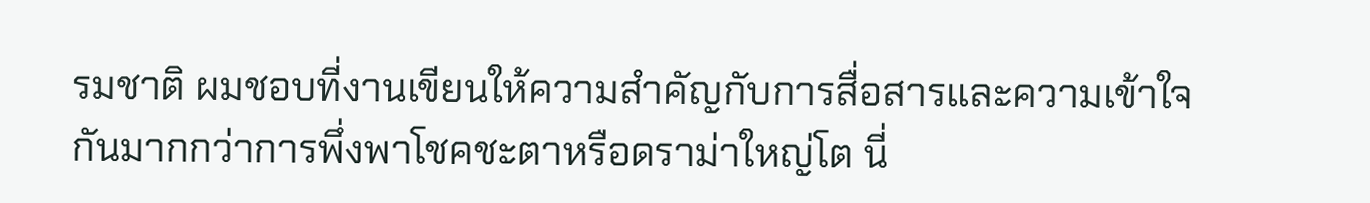รมชาติ ผมชอบที่งานเขียนให้ความสำคัญกับการสื่อสารและความเข้าใจกันมากกว่าการพึ่งพาโชคชะตาหรือดราม่าใหญ่โต นี่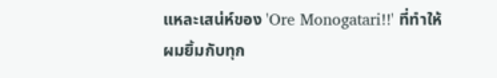แหละเสน่ห์ของ 'Ore Monogatari!!' ที่ทำให้ผมยิ้มกับทุก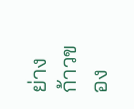ย่างก้าวของ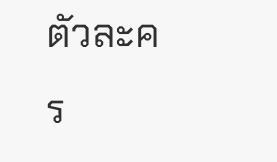ตัวละคร